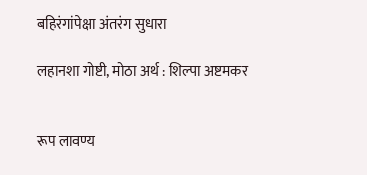बहिरंगांपेक्षा अंतरंग सुधारा

लहानशा गोष्टी, मोठा अर्थ : शिल्पा अष्टमकर


रूप लावण्य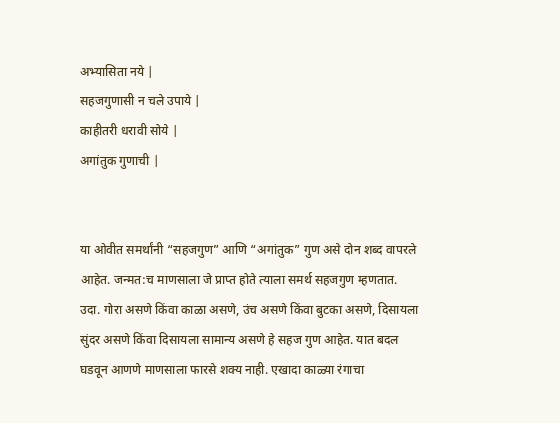अभ्यासिता नये |
सहजगुणासी न चले उपाये |
काहीतरी धरावी सोये |
अगांतुक गुणाची |


या ओवीत समर्थांनी “सहजगुण” आणि “अगांतुक” गुण असे दोन शब्द वापरले आहेत. जन्मत:च माणसाला जे प्राप्त होते त्याला समर्थ सहजगुण म्हणतात. उदा. गोरा असणे किंवा काळा असणे, उंच असणे किंवा बुटका असणे, दिसायला सुंदर असणे किंवा दिसायला सामान्य असणे हे सहज गुण आहेत. यात बदल घडवून आणणे माणसाला फारसे शक्य नाही. एखादा काळ्या रंगाचा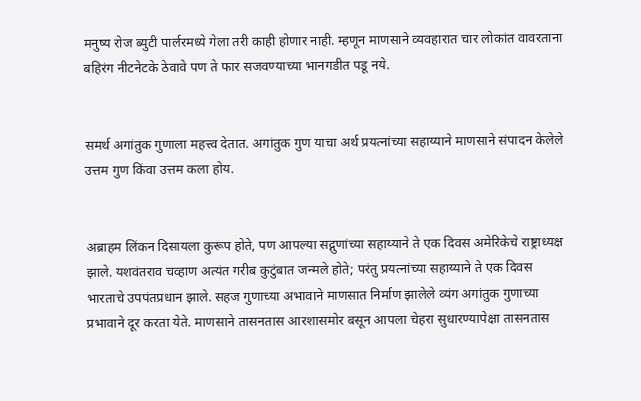मनुष्य रोज ब्युटी पार्लरमध्ये गेला तरी काही होणार नाही. म्हणून माणसाने व्यवहारात चार लोकांत वावरताना बहिरंग नीटनेटके ठेवावे पण ते फार सजवण्याच्या भानगडीत पडू नये.


समर्थ अगांतुक गुणाला महत्त्व देतात. अगांतुक गुण याचा अर्थ प्रयत्नांच्या सहाय्याने माणसाने संपादन केलेले उत्तम गुण किंवा उत्तम कला होय.


अब्राहम लिंकन दिसायला कुरूप होते, पण आपल्या सद्गुणांच्या सहाय्याने ते एक दिवस अमेरिकेचे राष्ट्राध्यक्ष झाले. यशवंतराव चव्हाण अत्यंत गरीब कुटुंबात जन्मले होते; परंतु प्रयत्नांच्या सहाय्याने ते एक दिवस भारताचे उपपंतप्रधान झाले. सहज गुणाच्या अभावाने माणसात निर्माण झालेले व्यंग अगांतुक गुणाच्या प्रभावाने दूर करता येते. माणसाने तासनतास आरशासमोर बसून आपला चेहरा सुधारण्यापेक्षा तासनतास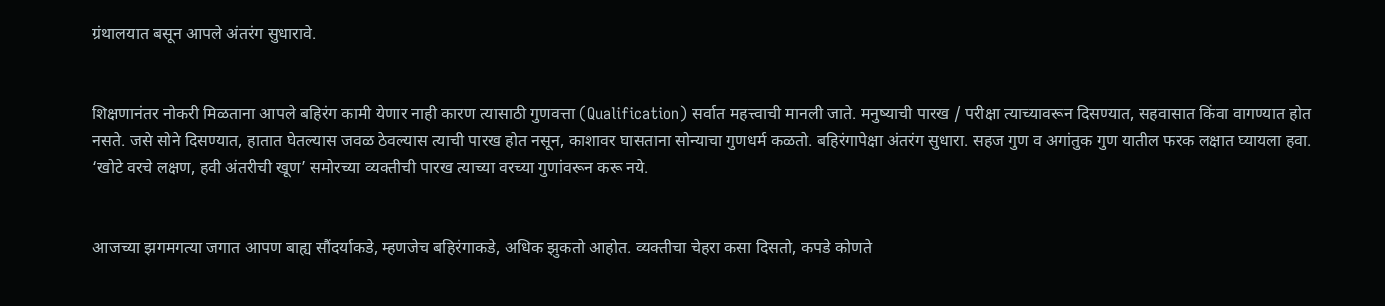ग्रंथालयात बसून आपले अंतरंग सुधारावे.


शिक्षणानंतर नोकरी मिळताना आपले बहिरंग कामी येणार नाही कारण त्यासाठी गुणवत्ता (Qualification) सर्वात महत्त्वाची मानली जाते. मनुष्याची पारख / परीक्षा त्याच्यावरून दिसण्यात, सहवासात किंवा वागण्यात होत नसते. जसे सोने दिसण्यात, हातात घेतल्यास जवळ ठेवल्यास त्याची पारख होत नसून, काशावर घासताना सोन्याचा गुणधर्म कळतो. बहिरंगापेक्षा अंतरंग सुधारा. सहज गुण व अगांतुक गुण यातील फरक लक्षात घ्यायला हवा. ‘खोटे वरचे लक्षण, हवी अंतरीची खूण’ समोरच्या व्यक्तीची पारख त्याच्या वरच्या गुणांवरून करू नये.


आजच्या झगमगत्या जगात आपण बाह्य सौंदर्याकडे, म्हणजेच बहिरंगाकडे, अधिक झुकतो आहोत. व्यक्तीचा चेहरा कसा दिसतो, कपडे कोणते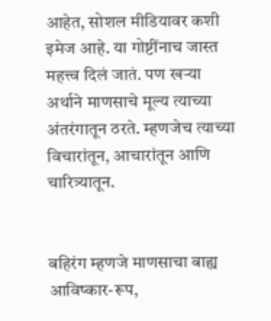आहेत, सोशल मीडियावर कशी इमेज आहे. या गोष्टींनाच जास्त महत्त्व दिलं जातं. पण खऱ्या अर्थाने माणसाचे मूल्य त्याच्या अंतरंगातून ठरते. म्हणजेच त्याच्या विचारांतून, आचारांतून आणि चारित्र्यातून.


बहिरंग म्हणजे माणसाचा बाह्य आविष्कार-रूप,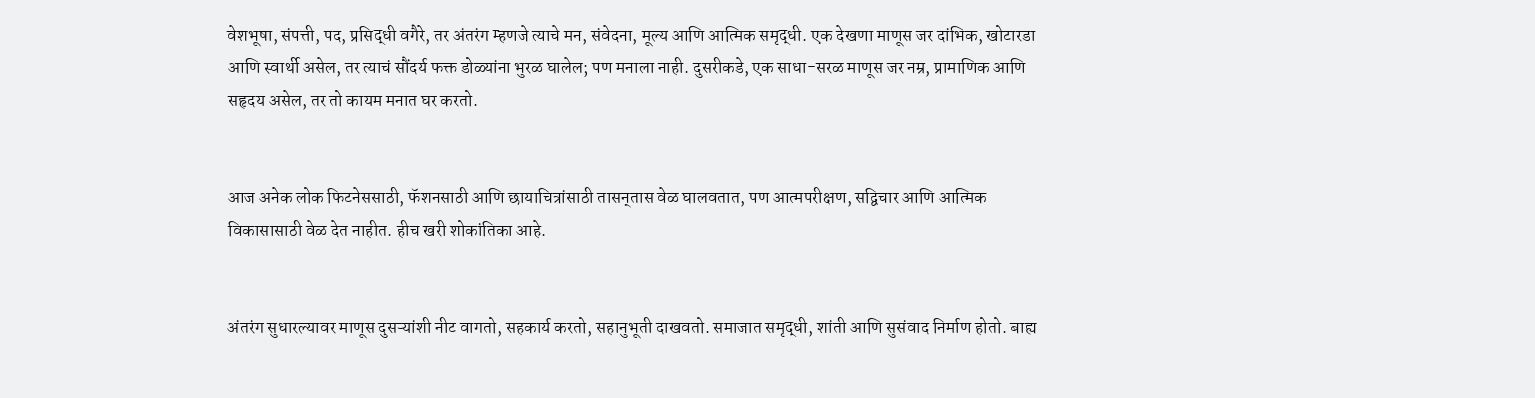वेशभूषा, संपत्ती, पद, प्रसिद्धी वगैरे, तर अंतरंग म्हणजे त्याचे मन, संवेदना, मूल्य आणि आत्मिक समृद्धी. एक देखणा माणूस जर दांभिक, खोटारडा आणि स्वार्थी असेल, तर त्याचं सौंदर्य फक्त डोळ्यांना भुरळ घालेल; पण मनाला नाही. दुसरीकडे, एक साधा-सरळ माणूस जर नम्र, प्रामाणिक आणि सहृदय असेल, तर तो कायम मनात घर करतो.


आज अनेक लोक फिटनेससाठी, फॅशनसाठी आणि छायाचित्रांसाठी तासन्‌तास वेळ घालवतात, पण आत्मपरीक्षण, सद्विचार आणि आत्मिक विकासासाठी वेळ देत नाहीत. हीच खरी शोकांतिका आहे.


अंतरंग सुधारल्यावर माणूस दुसऱ्यांशी नीट वागतो, सहकार्य करतो, सहानुभूती दाखवतो. समाजात समृद्धी, शांती आणि सुसंवाद निर्माण होतो. बाह्य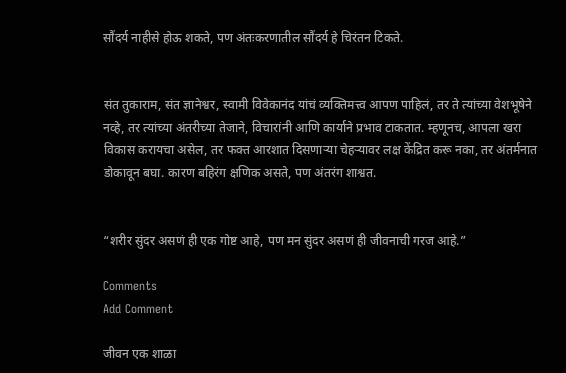सौंदर्य नाहीसे होऊ शकते, पण अंतःकरणातील सौंदर्य हे चिरंतन टिकते.


संत तुकाराम, संत ज्ञानेश्वर, स्वामी विवेकानंद यांचं व्यक्तिमत्त्व आपण पाहिलं, तर ते त्यांच्या वेशभूषेने नव्हे, तर त्यांच्या अंतरीच्या तेजाने, विचारांनी आणि कार्याने प्रभाव टाकतात. म्हणूनच, आपला खरा विकास करायचा असेल, तर फक्त आरशात दिसणाऱ्या चेहऱ्यावर लक्ष केंद्रित करू नका, तर अंतर्मनात डोकावून बघा. कारण बहिरंग क्षणिक असते, पण अंतरंग शाश्वत.


“शरीर सुंदर असणं ही एक गोष्ट आहे, पण मन सुंदर असणं ही जीवनाची गरज आहे.”

Comments
Add Comment

जीवन एक शाळा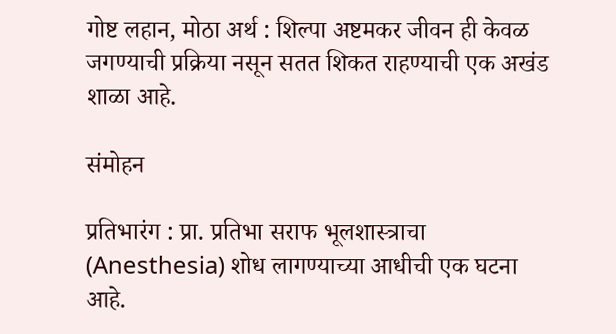गोष्ट लहान, मोठा अर्थ : शिल्पा अष्टमकर जीवन ही केवळ जगण्याची प्रक्रिया नसून सतत शिकत राहण्याची एक अखंड शाळा आहे.

संमोहन

प्रतिभारंग : प्रा. प्रतिभा सराफ भूलशास्त्राचा (Anesthesia) शोध लागण्याच्या आधीची एक घटना आहे.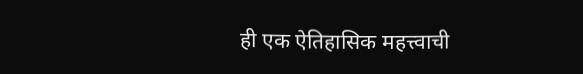ही एक ऐतिहासिक महत्त्वाची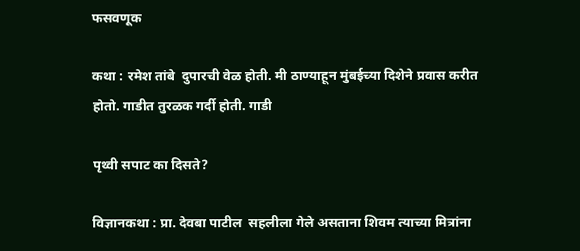फसवणूक

कथा : रमेश तांबे  दुपारची वेळ होती. मी ठाण्याहून मुंबईच्या दिशेने प्रवास करीत होतो. गाडीत तुरळक गर्दी होती. गाडी

पृथ्वी सपाट का दिसते?

विज्ञानकथा : प्रा. देवबा पाटील  सहलीला गेले असताना शिवम त्याच्या मित्रांना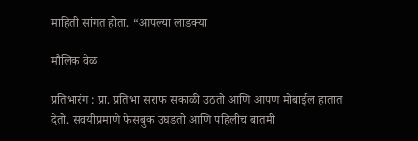माहिती सांगत होता. “आपल्या लाडक्या

मौलिक वेळ

प्रतिभारंग : प्रा. प्रतिभा सराफ सकाळी उठतो आणि आपण मोबाईल हातात देतो. सवयीप्रमाणे फेसबुक उघडतो आणि पहिलीच बातमी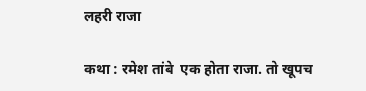लहरी राजा

कथा : रमेश तांबे  एक होता राजा. तो खूपच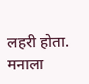लहरी होता. मनाला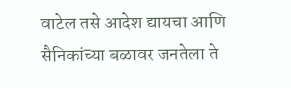वाटेल तसे आदेश द्यायचा आणि सैनिकांच्या बळावर जनतेला ते